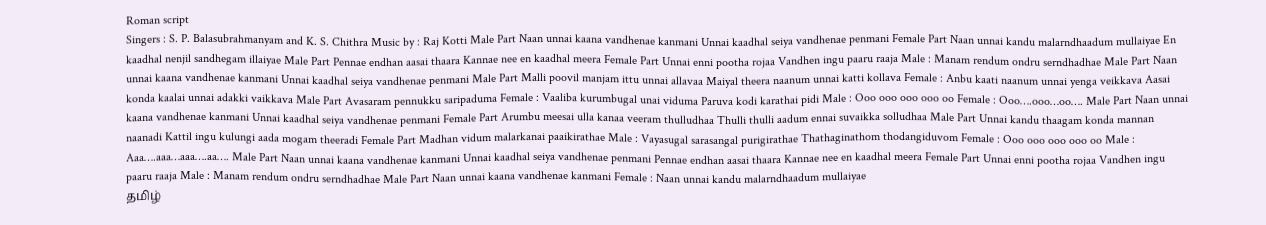Roman script
Singers : S. P. Balasubrahmanyam and K. S. Chithra Music by : Raj Kotti Male Part Naan unnai kaana vandhenae kanmani Unnai kaadhal seiya vandhenae penmani Female Part Naan unnai kandu malarndhaadum mullaiyae En kaadhal nenjil sandhegam illaiyae Male Part Pennae endhan aasai thaara Kannae nee en kaadhal meera Female Part Unnai enni pootha rojaa Vandhen ingu paaru raaja Male : Manam rendum ondru serndhadhae Male Part Naan unnai kaana vandhenae kanmani Unnai kaadhal seiya vandhenae penmani Male Part Malli poovil manjam ittu unnai allavaa Maiyal theera naanum unnai katti kollava Female : Anbu kaati naanum unnai yenga veikkava Aasai konda kaalai unnai adakki vaikkava Male Part Avasaram pennukku saripaduma Female : Vaaliba kurumbugal unai viduma Paruva kodi karathai pidi Male : Ooo ooo ooo ooo oo Female : Ooo….ooo…oo…. Male Part Naan unnai kaana vandhenae kanmani Unnai kaadhal seiya vandhenae penmani Female Part Arumbu meesai ulla kanaa veeram thulludhaa Thulli thulli aadum ennai suvaikka solludhaa Male Part Unnai kandu thaagam konda mannan naanadi Kattil ingu kulungi aada mogam theeradi Female Part Madhan vidum malarkanai paaikirathae Male : Vayasugal sarasangal purigirathae Thathaginathom thodangiduvom Female : Ooo ooo ooo ooo oo Male : Aaa….aaa…aaa….aa…. Male Part Naan unnai kaana vandhenae kanmani Unnai kaadhal seiya vandhenae penmani Pennae endhan aasai thaara Kannae nee en kaadhal meera Female Part Unnai enni pootha rojaa Vandhen ingu paaru raaja Male : Manam rendum ondru serndhadhae Male Part Naan unnai kaana vandhenae kanmani Female : Naan unnai kandu malarndhaadum mullaiyae
தமிழ்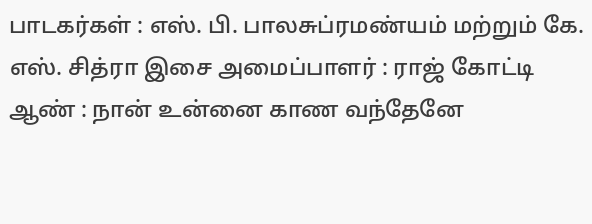பாடகர்கள் : எஸ். பி. பாலசுப்ரமண்யம் மற்றும் கே. எஸ். சித்ரா இசை அமைப்பாளர் : ராஜ் கோட்டி ஆண் : நான் உன்னை காண வந்தேனே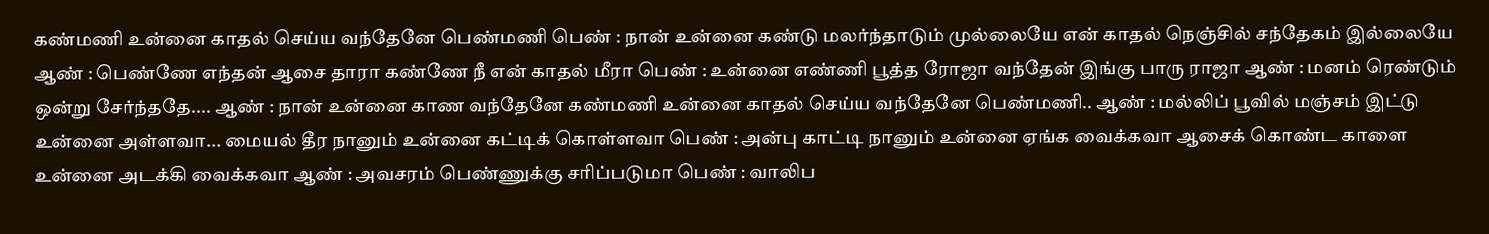கண்மணி உன்னை காதல் செய்ய வந்தேனே பெண்மணி பெண் : நான் உன்னை கண்டு மலர்ந்தாடும் முல்லையே என் காதல் நெஞ்சில் சந்தேகம் இல்லையே ஆண் : பெண்ணே எந்தன் ஆசை தாரா கண்ணே நீ என் காதல் மீரா பெண் : உன்னை எண்ணி பூத்த ரோஜா வந்தேன் இங்கு பாரு ராஜா ஆண் : மனம் ரெண்டும் ஒன்று சேர்ந்ததே.... ஆண் : நான் உன்னை காண வந்தேனே கண்மணி உன்னை காதல் செய்ய வந்தேனே பெண்மணி.. ஆண் : மல்லிப் பூவில் மஞ்சம் இட்டு உன்னை அள்ளவா... மையல் தீர நானும் உன்னை கட்டிக் கொள்ளவா பெண் : அன்பு காட்டி நானும் உன்னை ஏங்க வைக்கவா ஆசைக் கொண்ட காளை உன்னை அடக்கி வைக்கவா ஆண் : அவசரம் பெண்ணுக்கு சரிப்படுமா பெண் : வாலிப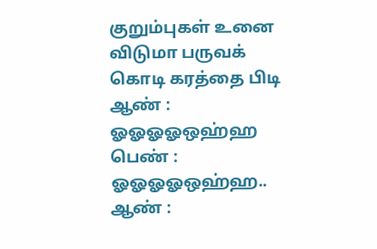குறும்புகள் உனை விடுமா பருவக் கொடி கரத்தை பிடி ஆண் : ஓஓஓஓஒஹ்ஹ பெண் : ஓஓஓஓஒஹ்ஹ.. ஆண் :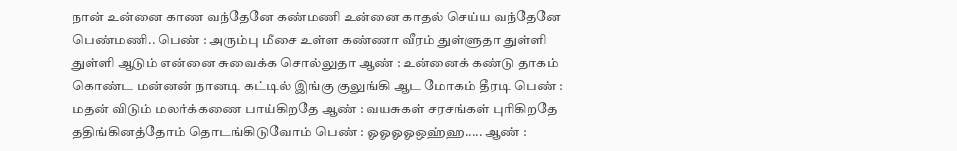நான் உன்னை காண வந்தேனே கண்மணி உன்னை காதல் செய்ய வந்தேனே பெண்மணி.. பெண் : அரும்பு மீசை உள்ள கண்ணா வீரம் துள்ளுதா துள்ளி துள்ளி ஆடும் என்னை சுவைக்க சொல்லுதா ஆண் : உன்னைக் கண்டு தாகம் கொண்ட மன்னன் நானடி கட்டில் இங்கு குலுங்கி ஆட மோகம் தீரடி பெண் : மதன் விடும் மலர்க்கணை பாய்கிறதே ஆண் : வயசுகள் சரசங்கள் புரிகிறதே ததிங்கினத்தோம் தொடங்கிடுவோம் பெண் : ஓஓஓஓஒஹ்ஹ..... ஆண் :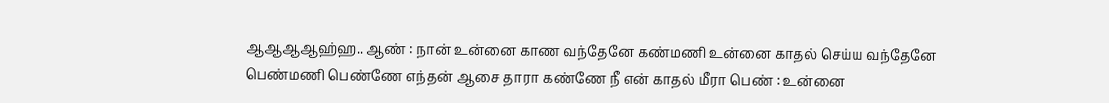ஆஆஆஆஹ்ஹ.. ஆண் : நான் உன்னை காண வந்தேனே கண்மணி உன்னை காதல் செய்ய வந்தேனே பெண்மணி பெண்ணே எந்தன் ஆசை தாரா கண்ணே நீ என் காதல் மீரா பெண் : உன்னை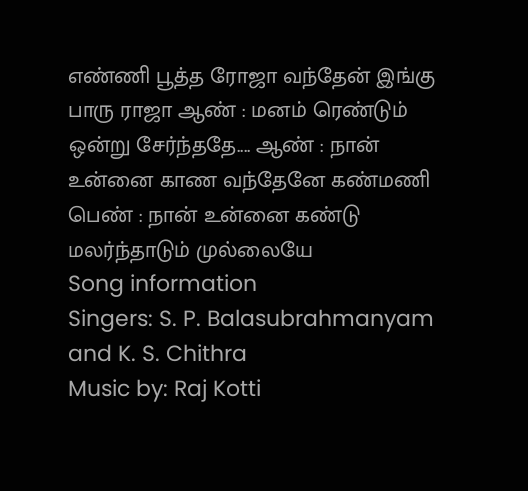எண்ணி பூத்த ரோஜா வந்தேன் இங்கு பாரு ராஜா ஆண் : மனம் ரெண்டும் ஒன்று சேர்ந்ததே.... ஆண் : நான் உன்னை காண வந்தேனே கண்மணி பெண் : நான் உன்னை கண்டு மலர்ந்தாடும் முல்லையே
Song information
Singers: S. P. Balasubrahmanyam and K. S. Chithra
Music by: Raj Kotti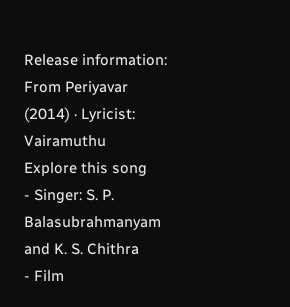Release information: From Periyavar (2014) · Lyricist: Vairamuthu
Explore this song
- Singer: S. P. Balasubrahmanyam and K. S. Chithra
- Film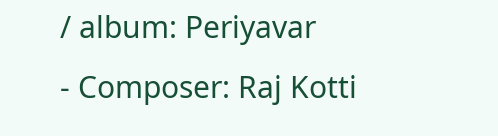/ album: Periyavar
- Composer: Raj Kotti